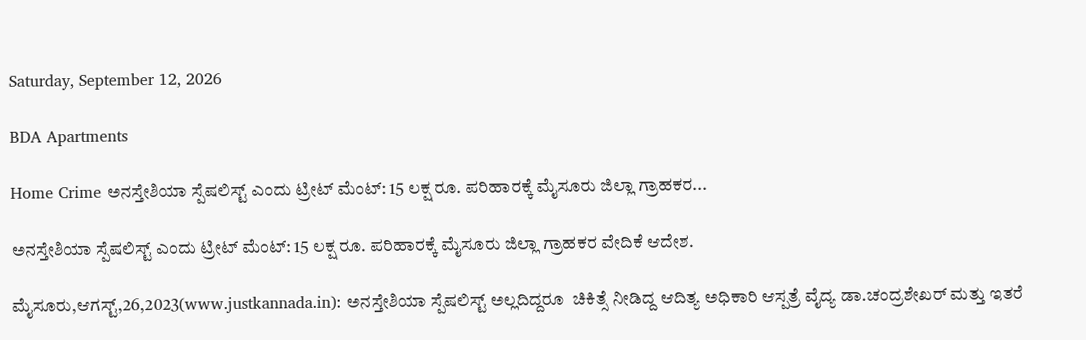Saturday, September 12, 2026

BDA Apartments

Home Crime ಅನಸ್ತೇಶಿಯಾ ಸ್ಪೆಷಲಿಸ್ಟ್ ಎಂದು ಟ್ರೀಟ್ ಮೆಂಟ್: 15 ಲಕ್ಷ ರೂ. ಪರಿಹಾರಕ್ಕೆ ಮೈಸೂರು ಜಿಲ್ಲಾ ಗ್ರಾಹಕರ...

ಅನಸ್ತೇಶಿಯಾ ಸ್ಪೆಷಲಿಸ್ಟ್ ಎಂದು ಟ್ರೀಟ್ ಮೆಂಟ್: 15 ಲಕ್ಷ ರೂ. ಪರಿಹಾರಕ್ಕೆ ಮೈಸೂರು ಜಿಲ್ಲಾ ಗ್ರಾಹಕರ ವೇದಿಕೆ ಆದೇಶ.

ಮೈಸೂರು,ಆಗಸ್ಟ್,26,2023(www.justkannada.in): ಅನಸ್ತೇಶಿಯಾ ಸ್ಪೆಷಲಿಸ್ಟ್ ಅಲ್ಲದಿದ್ದರೂ  ಚಿಕಿತ್ಸೆ ನೀಡಿದ್ದ ಆದಿತ್ಯ ಅಧಿಕಾರಿ ಆಸ್ಪತ್ರೆ ವೈದ್ಯ ಡಾ.ಚಂದ್ರಶೇಖರ್ ಮತ್ತು ಇತರೆ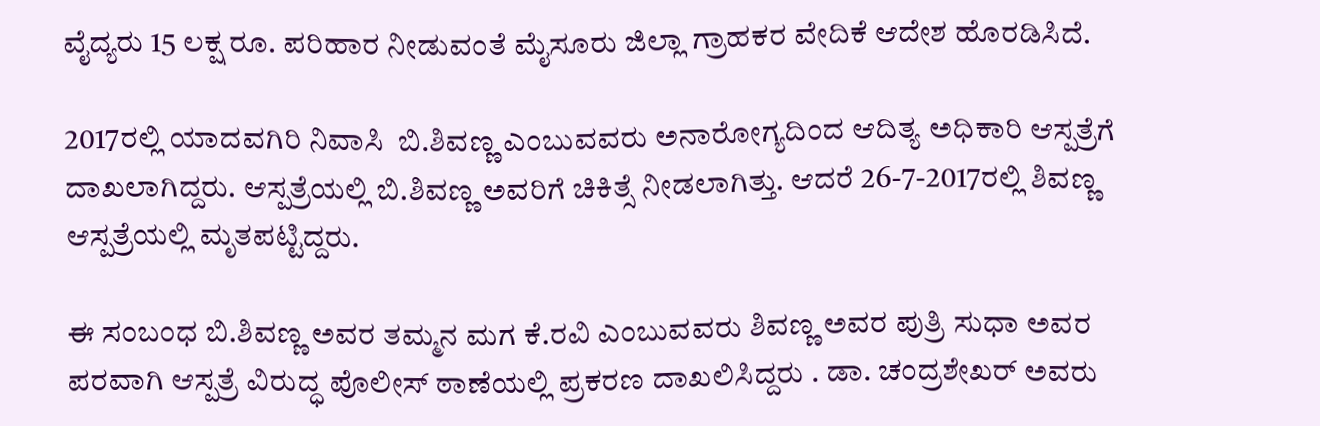ವೈದ್ಯರು 15 ಲಕ್ಷ ರೂ. ಪರಿಹಾರ ನೀಡುವಂತೆ ಮೈಸೂರು ಜಿಲ್ಲಾ ಗ್ರಾಹಕರ ವೇದಿಕೆ ಆದೇಶ ಹೊರಡಿಸಿದೆ.

2017ರಲ್ಲಿ ಯಾದವಗಿರಿ ನಿವಾಸಿ  ಬಿ.ಶಿವಣ್ಣ ಎಂಬುವವರು ಅನಾರೋಗ್ಯದಿಂದ ಆದಿತ್ಯ ಅಧಿಕಾರಿ ಆಸ್ಪತ್ರೆಗೆ ದಾಖಲಾಗಿದ್ದರು. ಆಸ್ಪತ್ರೆಯಲ್ಲಿ ಬಿ.ಶಿವಣ್ಣ ಅವರಿಗೆ ಚಿಕಿತ್ಸೆ ನೀಡಲಾಗಿತ್ತು. ಆದರೆ 26-7-2017ರಲ್ಲಿ ಶಿವಣ್ಣ ಆಸ್ಪತ್ರೆಯಲ್ಲಿ ಮೃತಪಟ್ಟಿದ್ದರು.

ಈ ಸಂಬಂಧ ಬಿ.ಶಿವಣ್ಣ ಅವರ ತಮ್ಮನ ಮಗ ಕೆ.ರವಿ ಎಂಬುವವರು ಶಿವಣ್ಣ ಅವರ ಪುತ್ರಿ ಸುಧಾ ಅವರ ಪರವಾಗಿ ಆಸ್ಪತ್ರೆ ವಿರುದ್ಧ ಪೊಲೀಸ್ ಠಾಣೆಯಲ್ಲಿ ಪ್ರಕರಣ ದಾಖಲಿಸಿದ್ದರು . ಡಾ. ಚಂದ್ರಶೇಖರ್ ಅವರು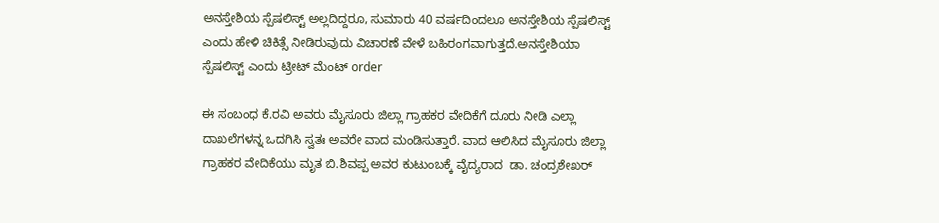ಅನಸ್ತೇಶಿಯ ಸ್ಪೆಷಲಿಸ್ಟ್ ಅಲ್ಲದಿದ್ದರೂ, ಸುಮಾರು 40 ವರ್ಷದಿಂದಲೂ ಅನಸ್ತೇಶಿಯ ಸ್ಪೆಷಲಿಸ್ಟ್ ಎಂದು ಹೇಳಿ ಚಿಕಿತ್ಸೆ ನೀಡಿರುವುದು ವಿಚಾರಣೆ ವೇಳೆ ಬಹಿರಂಗವಾಗುತ್ತದೆ.ಅನಸ್ತೇಶಿಯಾ ಸ್ಪೆಷಲಿಸ್ಟ್ ಎಂದು ಟ್ರೀಟ್ ಮೆಂಟ್ order

ಈ ಸಂಬಂಧ ಕೆ.ರವಿ ಅವರು ಮೈಸೂರು ಜಿಲ್ಲಾ ಗ್ರಾಹಕರ ವೇದಿಕೆಗೆ ದೂರು ನೀಡಿ ಎಲ್ಲಾ ದಾಖಲೆಗಳನ್ನ ಒದಗಿಸಿ ಸ್ವತಃ ಅವರೇ ವಾದ ಮಂಡಿಸುತ್ತಾರೆ. ವಾದ ಆಲಿಸಿದ ಮೈಸೂರು ಜಿಲ್ಲಾ ಗ್ರಾಹಕರ ವೇದಿಕೆಯು ಮೃತ ಬಿ.ಶಿವಪ್ಪ ಅವರ ಕುಟುಂಬಕ್ಕೆ ವೈದ್ಯರಾದ  ಡಾ. ಚಂದ್ರಶೇಖರ್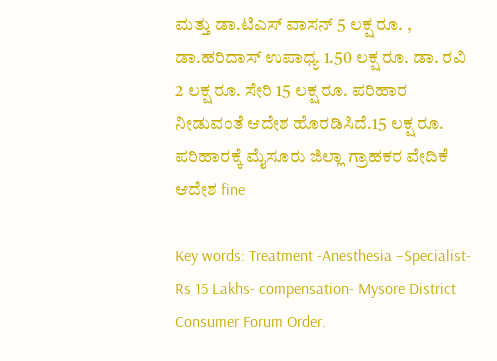ಮತ್ತು ಡಾ.ಟಿಎಸ್ ವಾಸನ್ 5 ಲಕ್ಷ ರೂ. , ಡಾ.ಹರಿದಾಸ್ ಉಪಾಧ್ಯ 1.50 ಲಕ್ಷ ರೂ. ಡಾ. ರವಿ 2 ಲಕ್ಷ ರೂ. ಸೇರಿ 15 ಲಕ್ಷ ರೂ. ಪರಿಹಾರ ನೀಡುವಂತೆ ಆದೇಶ ಹೊರಡಿಸಿದೆ.15 ಲಕ್ಷ ರೂ. ಪರಿಹಾರಕ್ಕೆ ಮೈಸೂರು ಜಿಲ್ಲಾ ಗ್ರಾಹಕರ ವೇದಿಕೆ ಆದೇಶ fine

Key words: Treatment -Anesthesia –Specialist- Rs 15 Lakhs- compensation- Mysore District Consumer Forum Order.